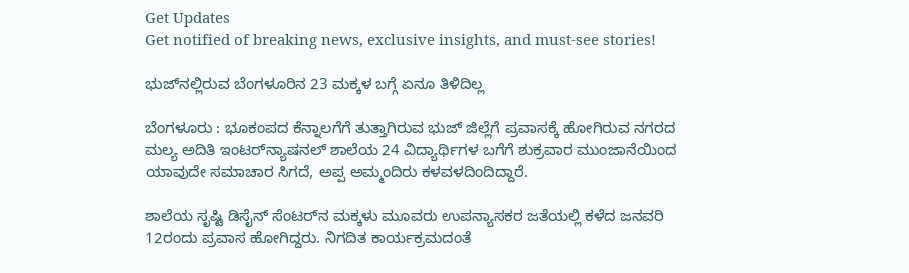Get Updates
Get notified of breaking news, exclusive insights, and must-see stories!

ಭುಜ್‌ನಲ್ಲಿರುವ ಬೆಂಗಳೂರಿನ 23 ಮಕ್ಕಳ ಬಗ್ಗೆ ಏನೂ ತಿಳಿದಿಲ್ಲ

ಬೆಂಗಳೂರು : ಭೂಕಂಪದ ಕೆನ್ನಾಲಗೆಗೆ ತುತ್ತಾಗಿರುವ ಭುಜ್‌ ಜಿಲ್ಲೆಗೆ ಪ್ರವಾಸಕ್ಕೆ ಹೋಗಿರುವ ನಗರದ ಮಲ್ಯ ಅದಿತಿ ಇಂಟರ್‌ನ್ಯಾಷನಲ್‌ ಶಾಲೆಯ 24 ವಿದ್ಯಾರ್ಥಿಗಳ ಬಗೆಗೆ ಶುಕ್ರವಾರ ಮುಂಜಾನೆಯಿಂದ ಯಾವುದೇ ಸಮಾಚಾರ ಸಿಗದೆ, ಅಪ್ಪ ಅಮ್ಮಂದಿರು ಕಳವಳದಿಂದಿದ್ದಾರೆ.

ಶಾಲೆಯ ಸೃಷ್ಟಿ ಡಿಸೈನ್‌ ಸೆಂಟರ್‌ನ ಮಕ್ಕಳು ಮೂವರು ಉಪನ್ಯಾಸಕರ ಜತೆಯಲ್ಲಿ ಕಳೆದ ಜನವರಿ 12ರಂದು ಪ್ರವಾಸ ಹೋಗಿದ್ದರು. ನಿಗದಿತ ಕಾರ್ಯಕ್ರಮದಂತೆ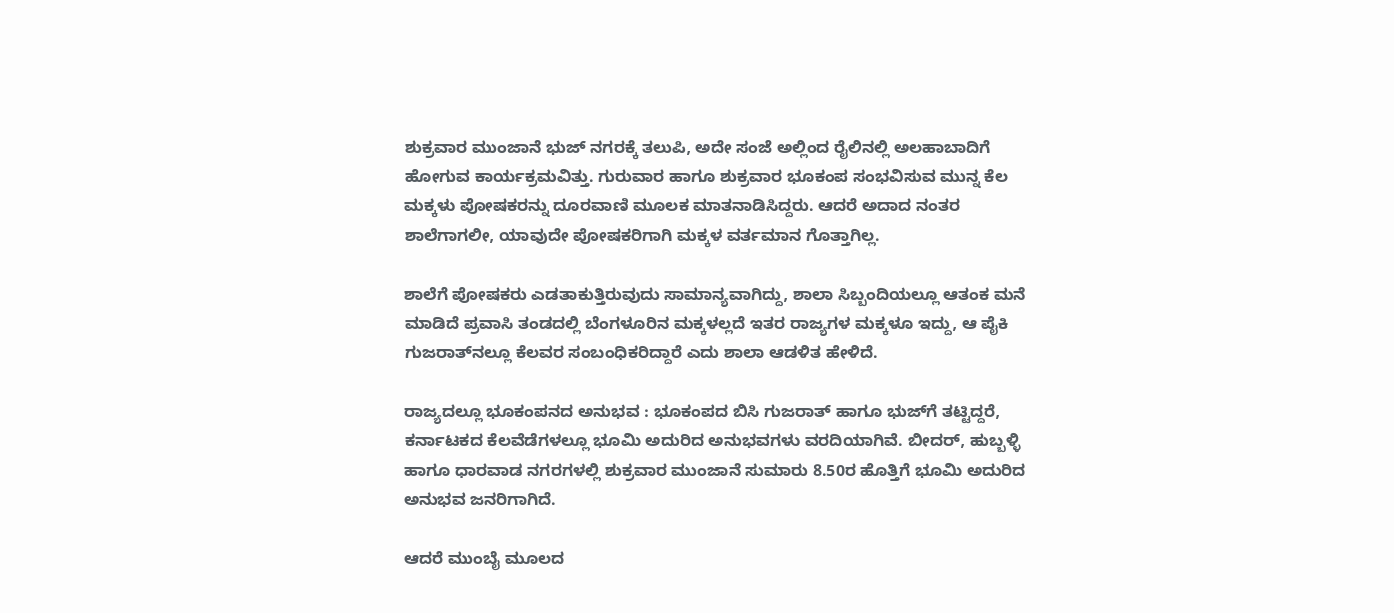ಶುಕ್ರವಾರ ಮುಂಜಾನೆ ಭುಜ್‌ ನಗರಕ್ಕೆ ತಲುಪಿ, ಅದೇ ಸಂಜೆ ಅಲ್ಲಿಂದ ರೈಲಿನಲ್ಲಿ ಅಲಹಾಬಾದಿಗೆ ಹೋಗುವ ಕಾರ್ಯಕ್ರಮವಿತ್ತು. ಗುರುವಾರ ಹಾಗೂ ಶುಕ್ರವಾರ ಭೂಕಂಪ ಸಂಭವಿಸುವ ಮುನ್ನ ಕೆಲ ಮಕ್ಕಳು ಪೋಷಕರನ್ನು ದೂರವಾಣಿ ಮೂಲಕ ಮಾತನಾಡಿಸಿದ್ದರು. ಆದರೆ ಅದಾದ ನಂತರ ಶಾಲೆಗಾಗಲೀ, ಯಾವುದೇ ಪೋಷಕರಿಗಾಗಿ ಮಕ್ಕಳ ವರ್ತಮಾನ ಗೊತ್ತಾಗಿಲ್ಲ.

ಶಾಲೆಗೆ ಪೋಷಕರು ಎಡತಾಕುತ್ತಿರುವುದು ಸಾಮಾನ್ಯವಾಗಿದ್ದು, ಶಾಲಾ ಸಿಬ್ಬಂದಿಯಲ್ಲೂ ಆತಂಕ ಮನೆ ಮಾಡಿದೆ ಪ್ರವಾಸಿ ತಂಡದಲ್ಲಿ ಬೆಂಗಳೂರಿನ ಮಕ್ಕಳಲ್ಲದೆ ಇತರ ರಾಜ್ಯಗಳ ಮಕ್ಕಳೂ ಇದ್ದು, ಆ ಪೈಕಿ ಗುಜರಾತ್‌ನಲ್ಲೂ ಕೆಲವರ ಸಂಬಂಧಿಕರಿದ್ದಾರೆ ಎದು ಶಾಲಾ ಆಡಳಿತ ಹೇಳಿದೆ.

ರಾಜ್ಯದಲ್ಲೂ ಭೂಕಂಪನದ ಅನುಭವ : ಭೂಕಂಪದ ಬಿಸಿ ಗುಜರಾತ್‌ ಹಾಗೂ ಭುಜ್‌ಗೆ ತಟ್ಟಿದ್ದರೆ, ಕರ್ನಾಟಕದ ಕೆಲವೆಡೆಗಳಲ್ಲೂ ಭೂಮಿ ಅದುರಿದ ಅನುಭವಗಳು ವರದಿಯಾಗಿವೆ. ಬೀದರ್‌, ಹುಬ್ಬಳ್ಳಿ ಹಾಗೂ ಧಾರವಾಡ ನಗರಗಳಲ್ಲಿ ಶುಕ್ರವಾರ ಮುಂಜಾನೆ ಸುಮಾರು 8.50ರ ಹೊತ್ತಿಗೆ ಭೂಮಿ ಅದುರಿದ ಅನುಭವ ಜನರಿಗಾಗಿದೆ.

ಆದರೆ ಮುಂಬೈ ಮೂಲದ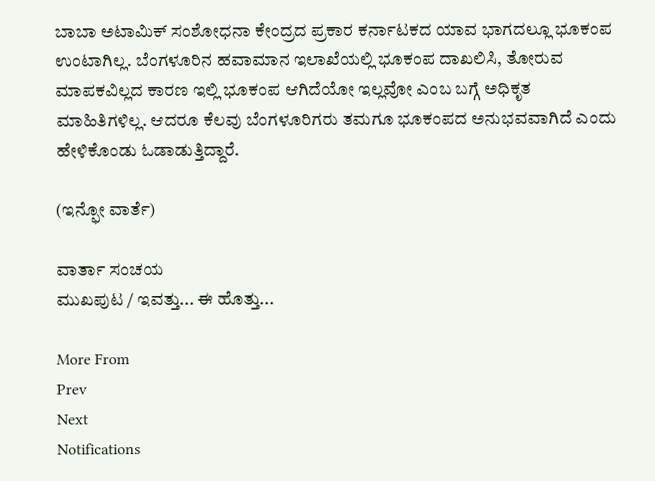ಬಾಬಾ ಅಟಾಮಿಕ್‌ ಸಂಶೋಧನಾ ಕೇಂದ್ರದ ಪ್ರಕಾರ ಕರ್ನಾಟಕದ ಯಾವ ಭಾಗದಲ್ಲೂ ಭೂಕಂಪ ಉಂಟಾಗಿಲ್ಲ. ಬೆಂಗಳೂರಿನ ಹವಾಮಾನ ಇಲಾಖೆಯಲ್ಲಿ ಭೂಕಂಪ ದಾಖಲಿಸಿ, ತೋರುವ ಮಾಪಕವಿಲ್ಲದ ಕಾರಣ ಇಲ್ಲಿ ಭೂಕಂಪ ಆಗಿದೆಯೋ ಇಲ್ಲವೋ ಎಂಬ ಬಗ್ಗೆ ಅಧಿಕೃತ ಮಾಹಿತಿಗಳಿಲ್ಲ. ಆದರೂ ಕೆಲವು ಬೆಂಗಳೂರಿಗರು ತಮಗೂ ಭೂಕಂಪದ ಅನುಭವವಾಗಿದೆ ಎಂದು ಹೇಳಿಕೊಂಡು ಓಡಾಡುತ್ತಿದ್ದಾರೆ.

(ಇನ್ಫೋ ವಾರ್ತೆ)

ವಾರ್ತಾ ಸಂಚಯ
ಮುಖಪುಟ / ಇವತ್ತು... ಈ ಹೊತ್ತು...

More From
Prev
Next
Notifications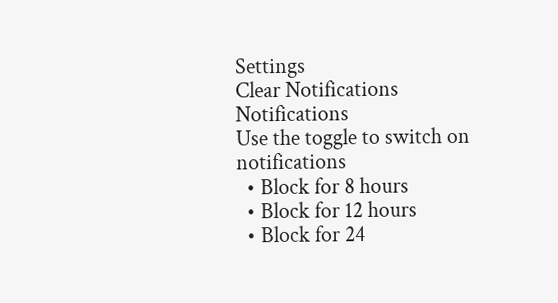Settings
Clear Notifications
Notifications
Use the toggle to switch on notifications
  • Block for 8 hours
  • Block for 12 hours
  • Block for 24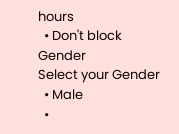hours
  • Don't block
Gender
Select your Gender
  • Male
  •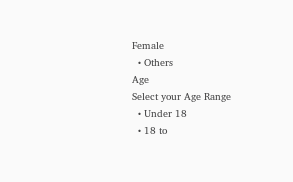Female
  • Others
Age
Select your Age Range
  • Under 18
  • 18 to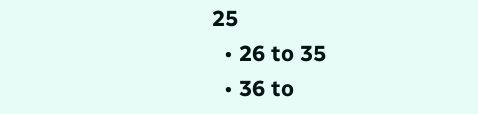25
  • 26 to 35
  • 36 to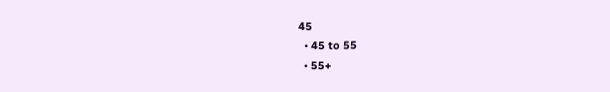45
  • 45 to 55
  • 55+